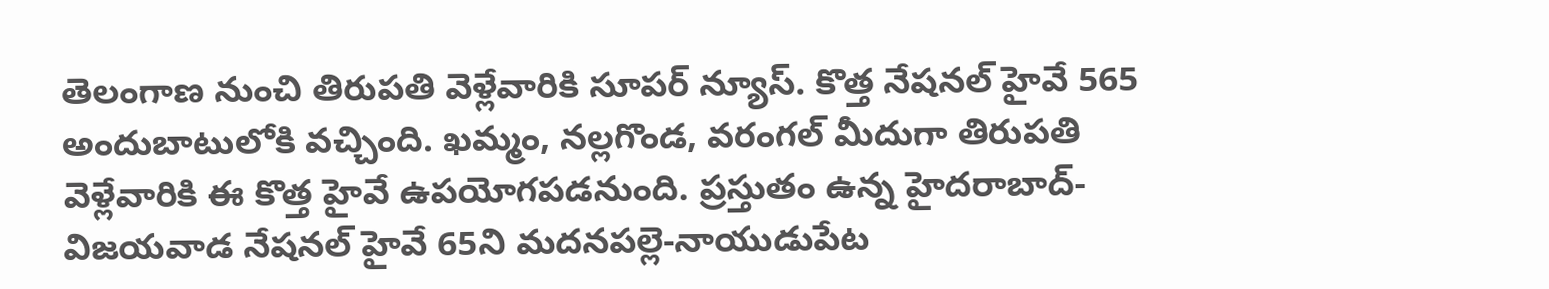తెలంగాణ నుంచి తిరుపతి వెళ్లేవారికి సూపర్ న్యూస్. కొత్త నేషనల్ హైవే 565 అందుబాటులోకి వచ్చింది. ఖమ్మం, నల్లగొండ, వరంగల్ మీదుగా తిరుపతి వెళ్లేవారికి ఈ కొత్త హైవే ఉపయోగపడనుంది. ప్రస్తుతం ఉన్న హైదరాబాద్-విజయవాడ నేషనల్ హైవే 65ని మదనపల్లె-నాయుడుపేట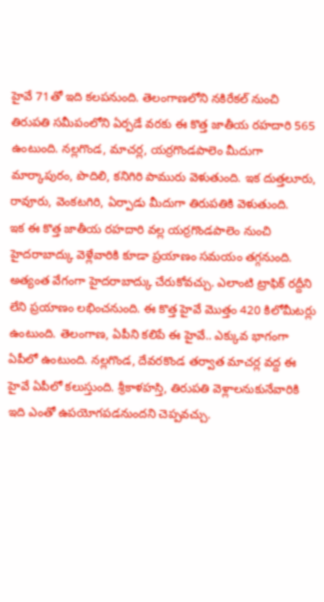హైవే 71తో ఇది కలపనుంది. తెలంగాణలోని నకిరేకల్ నుంచి తిరుపతి సమీపంలోని ఏర్పడే వరకు ఈ కొత్త జాతీయ రహదారి 565 ఉంటుంది. నల్లగొండ, మాచర్ల, యర్రగొండపాలెం మీదుగా మార్కాపురం, పొదిలి, కనిగిరి పామురు వెళుతుంది. ఇక దుత్తలూరు, రావూరు, వెంకటగిరి, ఏర్పాడు మీదుగా తిరుపతికి వెళుతుంది.
ఇక ఈ కొత్త జాతీయ రహదారి వల్ల యర్రగొండపాలెం నుంచి హైదరాబాద్కు వెళ్లేవారికి కూడా ప్రయాణం సమయం తగ్గనుంది. అత్యంత వేగంగా హైదరాబాద్కు చేరుకోవచ్చు. ఎలాంటి ట్రాఫిక్ రద్దీని లేని ప్రయాణం లభించనుంది. ఈ కొత్త హైవే మొత్తం 420 కిలోమీటర్లు ఉంటుంది. తెలంగాణ, ఏపీని కలిపే ఈ హైవే.. ఎక్కువ భాగంగా ఏపీలో ఉంటుంది. నల్లగొండ, దేవరకొండ తర్వాత మాచర్ల వద్ద ఈ హైవే ఏపీలో కలుస్తుంది. శ్రీకాళహస్తి, తిరుపతి వెళ్లాలనుకునేవారికి ఇది ఎంతో ఉపయోగపడనుందని చెప్పవచ్చు.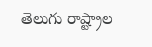తెలుగు రాష్ట్రాల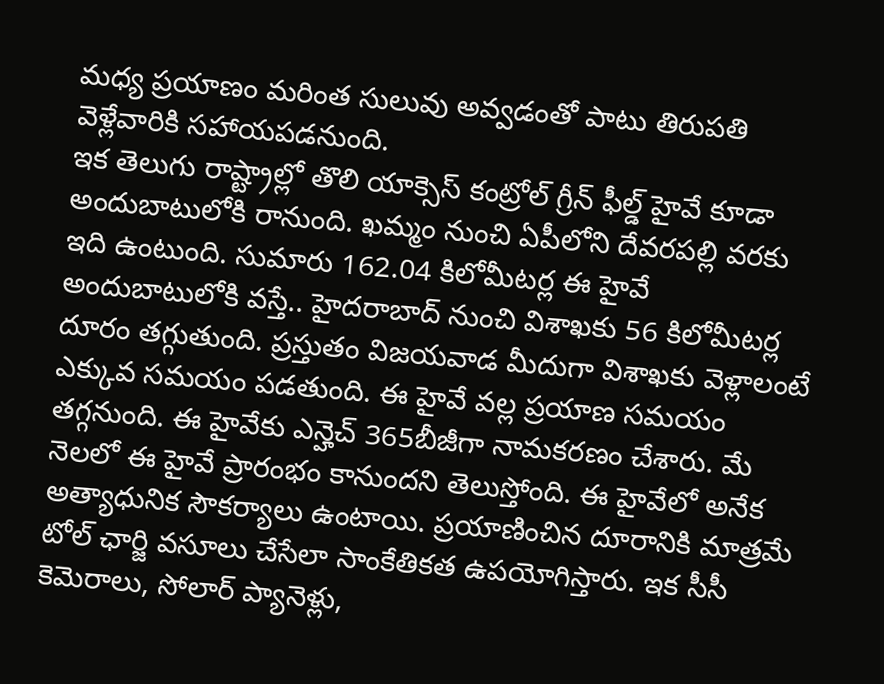మధ్య ప్రయాణం మరింత సులువు అవ్వడంతో పాటు తిరుపతి వెళ్లేవారికి సహాయపడనుంది.
ఇక తెలుగు రాష్ట్రాల్లో తొలి యాక్సెస్ కంట్రోల్ గ్రీన్ ఫీల్డ్ హైవే కూడా అందుబాటులోకి రానుంది. ఖమ్మం నుంచి ఏపీలోని దేవరపల్లి వరకు ఇది ఉంటుంది. సుమారు 162.04 కిలోమీటర్ల ఈ హైవే అందుబాటులోకి వస్తే.. హైదరాబాద్ నుంచి విశాఖకు 56 కిలోమీటర్ల దూరం తగ్గుతుంది. ప్రస్తుతం విజయవాడ మీదుగా విశాఖకు వెళ్లాలంటే ఎక్కువ సమయం పడతుంది. ఈ హైవే వల్ల ప్రయాణ సమయం తగ్గనుంది. ఈ హైవేకు ఎన్హెచ్ 365బీజీగా నామకరణం చేశారు. మే నెలలో ఈ హైవే ప్రారంభం కానుందని తెలుస్తోంది. ఈ హైవేలో అనేక అత్యాధునిక సౌకర్యాలు ఉంటాయి. ప్రయాణించిన దూరానికి మాత్రమే టోల్ ఛార్జి వసూలు చేసేలా సాంకేతికత ఉపయోగిస్తారు. ఇక సీసీ కెమెరాలు, సోలార్ ప్యానెళ్లు,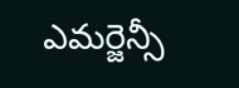ఎమర్జెన్సీ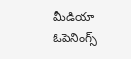మీడియా ఓపెనింగ్స్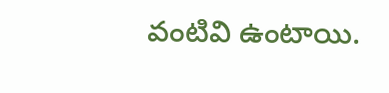వంటివి ఉంటాయి.